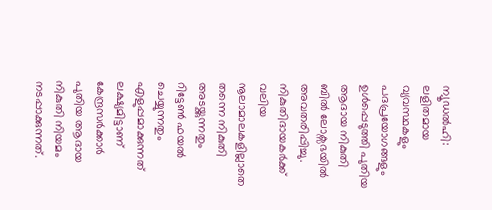ന്യൂഡൽഹി: ലളിതമായ വ്യവസ്ഥകളും പദപ്രയോഗങ്ങളും ഉൾപ്പെടുത്തി പുതിയ ആദായ നികുതി ബിൽ ലോക്സഭയിൽ അവതരിപ്പിച്ചു. നികുതിദായകർക്ക് വലിയ നൂലാമാലകളില്ലാതെ തന്നെ നികുതി അടയ്ക്കുന്നതും റിട്ടേൺ ഫയൽ ചെയ്യുന്നതും എളുപ്പമാക്കുന്നത് ലക്ഷ്യമിട്ടാണ് കേന്ദ്രസർക്കാർ പുതിയ ആദായ നികുതി നിയമം നടപ്പാക്കുന്നത്.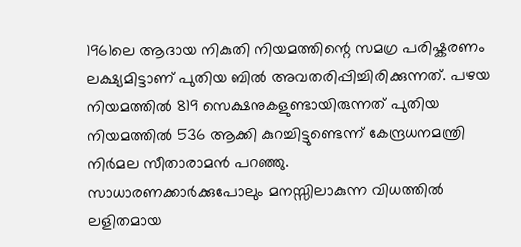1961ലെ ആദായ നികുതി നിയമത്തിന്റെ സമഗ്ര പരിഷ്കരണം ലക്ഷ്യമിട്ടാണ് പുതിയ ബിൽ അവതരിപ്പിച്ചിരിക്കുന്നത്. പഴയ നിയമത്തിൽ 819 സെക്ഷനുകളുണ്ടായിരുന്നത് പുതിയ നിയമത്തിൽ 536 ആക്കി കുറച്ചിട്ടുണ്ടെന്ന് കേന്ദ്രധനമന്ത്രി നിർമല സീതാരാമൻ പറഞ്ഞു.
സാധാരണക്കാർക്കുപോലും മനസ്സിലാകുന്ന വിധത്തിൽ ലളിതമായ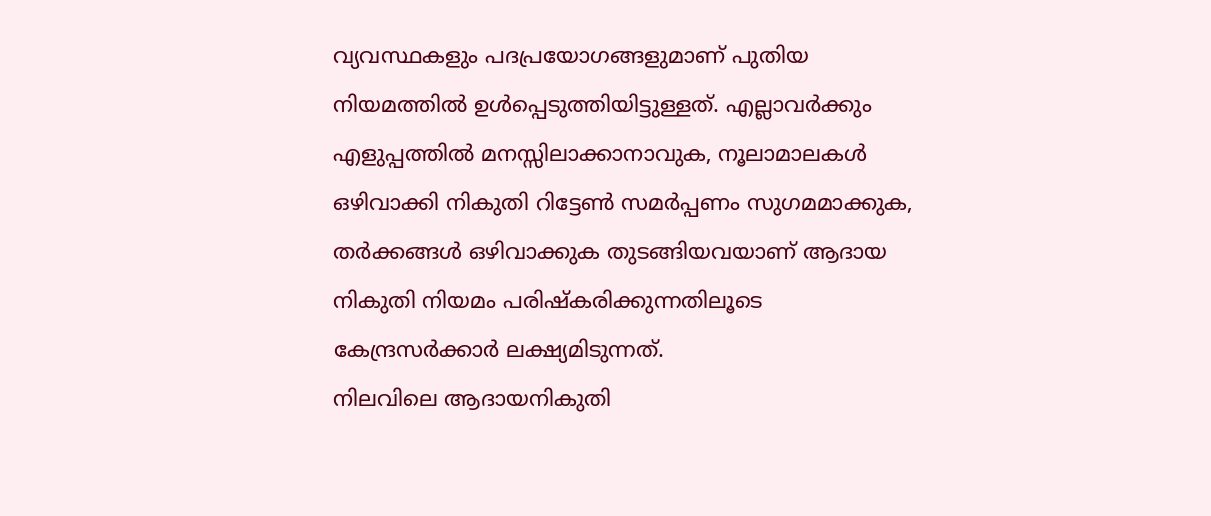വ്യവസ്ഥകളും പദപ്രയോഗങ്ങളുമാണ് പുതിയ നിയമത്തിൽ ഉൾപ്പെടുത്തിയിട്ടുള്ളത്. എല്ലാവർക്കും എളുപ്പത്തിൽ മനസ്സിലാക്കാനാവുക, നൂലാമാലകൾ ഒഴിവാക്കി നികുതി റിട്ടേൺ സമർപ്പണം സുഗമമാക്കുക, തർക്കങ്ങൾ ഒഴിവാക്കുക തുടങ്ങിയവയാണ് ആദായ നികുതി നിയമം പരിഷ്കരിക്കുന്നതിലൂടെ കേന്ദ്രസർക്കാർ ലക്ഷ്യമിടുന്നത്.
നിലവിലെ ആദായനികുതി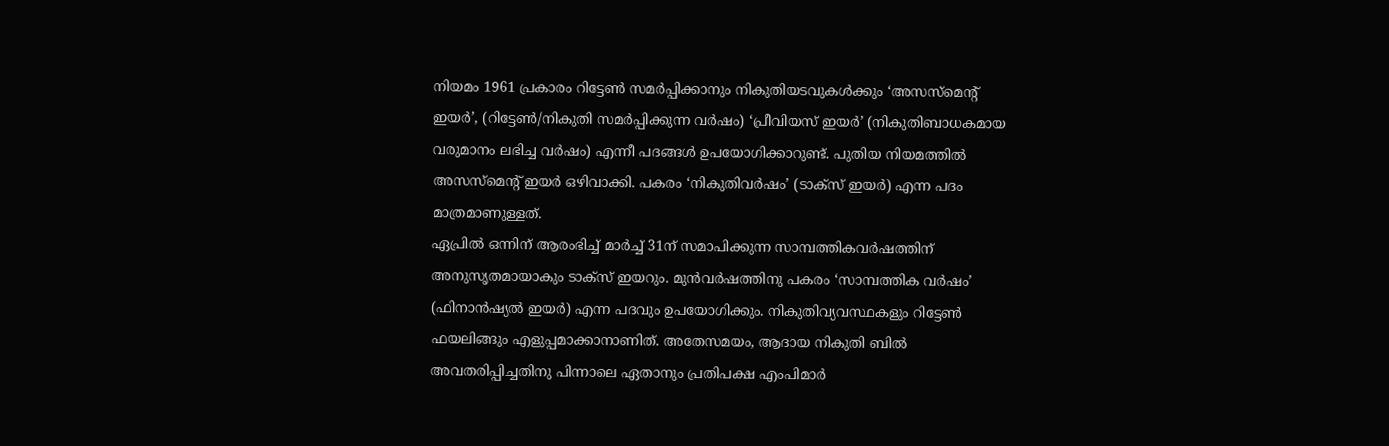നിയമം 1961 പ്രകാരം റിട്ടേൺ സമർപ്പിക്കാനും നികുതിയടവുകൾക്കും ‘അസസ്മെന്റ് ഇയർ’, (റിട്ടേൺ/നികുതി സമർപ്പിക്കുന്ന വർഷം) ‘പ്രീവിയസ് ഇയർ’ (നികുതിബാധകമായ വരുമാനം ലഭിച്ച വർഷം) എന്നീ പദങ്ങൾ ഉപയോഗിക്കാറുണ്ട്. പുതിയ നിയമത്തിൽ അസസ്മെന്റ് ഇയർ ഒഴിവാക്കി. പകരം ‘നികുതിവർഷം’ (ടാക്സ് ഇയർ) എന്ന പദം മാത്രമാണുള്ളത്.
ഏപ്രിൽ ഒന്നിന് ആരംഭിച്ച് മാർച്ച് 31ന് സമാപിക്കുന്ന സാമ്പത്തികവർഷത്തിന് അനുസൃതമായാകും ടാക്സ് ഇയറും. മുൻവർഷത്തിനു പകരം ‘സാമ്പത്തിക വർഷം’ (ഫിനാൻഷ്യൽ ഇയർ) എന്ന പദവും ഉപയോഗിക്കും. നികുതിവ്യവസ്ഥകളും റിട്ടേൺ ഫയലിങ്ങും എളുപ്പമാക്കാനാണിത്. അതേസമയം, ആദായ നികുതി ബിൽ അവതരിപ്പിച്ചതിനു പിന്നാലെ ഏതാനും പ്രതിപക്ഷ എംപിമാർ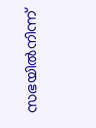സഭയിൽനിന്ന്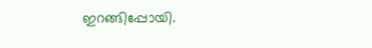ഇറങ്ങിപ്പോയി.